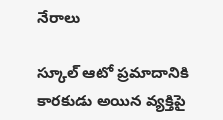నేరాలు

స్కూల్ ఆటో ప్రమాదానికి కారకుడు అయిన వ్యక్తిపై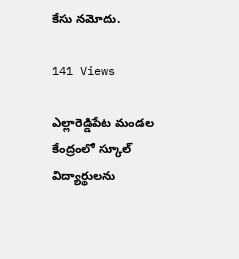కేసు నమోదు.

141 Views

ఎల్లారెడ్డిపేట మండల కేంద్రంలో స్కూల్ విద్యార్థులను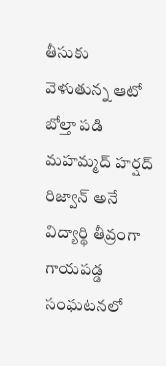తీసుకు వెళుతున్న ఆటో బోల్తా పడి మహమ్మద్ హర్షద్ రిజ్వాన్ అనే విద్యార్థి తీవ్రంగా గాయపడ్డ సంఘటనలో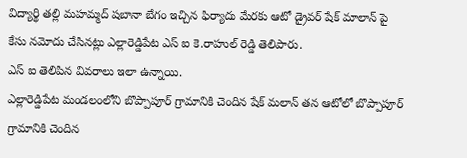విద్యార్థి తల్లి మహమ్మద్ షబానా బేగం ఇచ్చిన ఫిర్యాదు మేరకు ఆటో డ్రైవర్ షేక్ మాలాన్ పై కేసు నమోదు చేసినట్లు ఎల్లారెడ్డిపేట ఎస్ ఐ కె.రాహుల్ రెడ్డి తెలిపారు.
ఎస్ ఐ తెలిపిన వివరాలు ఇలా ఉన్నాయి.
ఎల్లారెడ్డిపేట మండలంలోని బొప్పాపూర్ గ్రామానికి చెందిన షేక్ మలాన్ తన ఆటోలో బొప్పాపూర్ గ్రామానికి చెందిన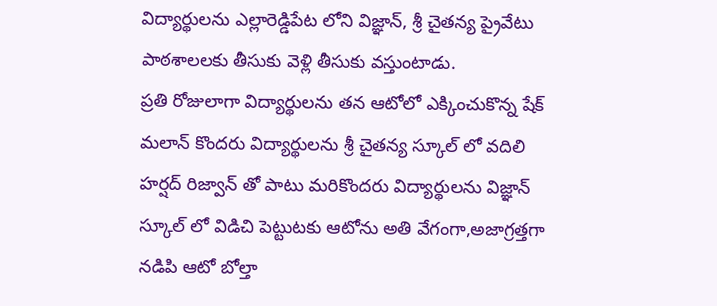విద్యార్థులను ఎల్లారెడ్డిపేట లోని విజ్ఞాన్, శ్రీ చైతన్య ప్రైవేటు పాఠశాలలకు తీసుకు వెళ్లి తీసుకు వస్తుంటాడు.
ప్రతి రోజులాగా విద్యార్థులను తన ఆటోలో ఎక్కించుకొన్న షేక్ మలాన్ కొందరు విద్యార్థులను శ్రీ చైతన్య స్కూల్ లో వదిలి హర్షద్ రిజ్వాన్ తో పాటు మరికొందరు విద్యార్థులను విజ్ఞాన్ స్కూల్ లో విడిచి పెట్టుటకు ఆటోను అతి వేగంగా,అజాగ్రత్తగా నడిపి ఆటో బోల్తా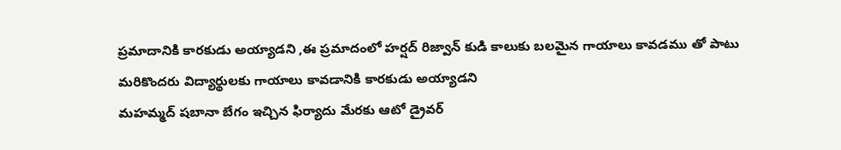ప్రమాదానికి కారకుడు అయ్యాడని ,ఈ ప్రమాదంలో హర్షద్ రిజ్వాన్ కుడి కాలుకు బలమైన గాయాలు కావడము తో పాటు మరికొందరు విద్యార్థులకు గాయాలు కావడానికి కారకుడు అయ్యాడని
మహమ్మద్ షబానా బేగం ఇచ్చిన ఫిర్యాదు మేరకు ఆటో డ్రైవర్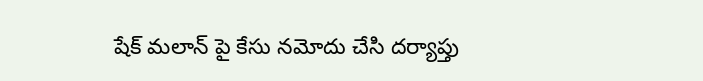షేక్ మలాన్ పై కేసు నమోదు చేసి దర్యాప్తు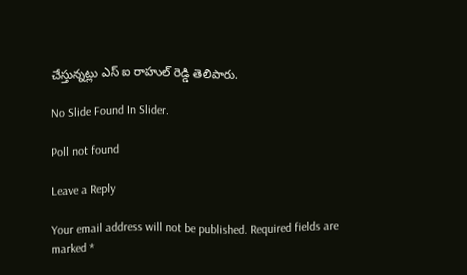చేస్తున్నట్లు ఎస్ ఐ రాహుల్ రెడ్డి తెలిపారు.

No Slide Found In Slider.

Poll not found

Leave a Reply

Your email address will not be published. Required fields are marked *